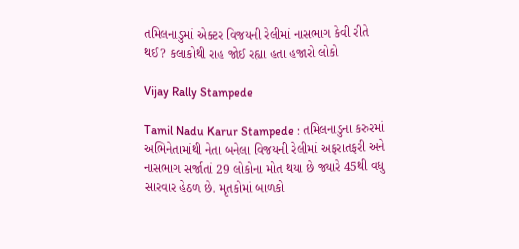તમિલનાડુમાં એક્ટર વિજયની રેલીમાં નાસભાગ કેવી રીતે થઈ? કલાકોથી રાહ જોઈ રહ્યા હતા હજારો લોકો

Vijay Rally Stampede

Tamil Nadu Karur Stampede : તમિલનાડુના કરુરમાં અભિનેતામાંથી નેતા બનેલા વિજયની રેલીમાં અફરાતફરી અને નાસભાગ સર્જાતાં 29 લોકોના મોત થયા છે જ્યારે 45થી વધુ સારવાર હેઠળ છે. મૃતકોમાં બાળકો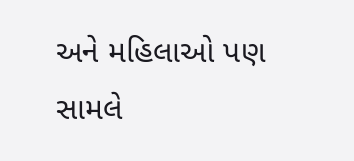અને મહિલાઓ પણ સામલે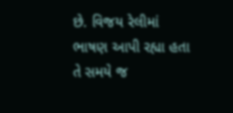છે. વિજય રેલીમાં ભાષણ આપી રહ્યા હતા તે સમયે જ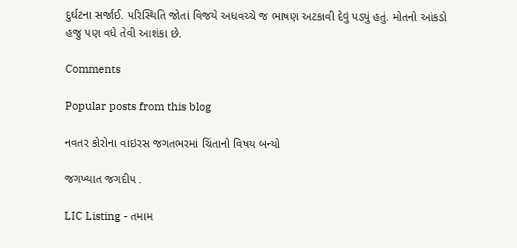દુર્ઘટના સર્જાઈ. પરિસ્થિતિ જોતાં વિજયે અધવચ્ચે જ ભાષણ અટકાવી દેવું પડ્યું હતું. મોતનો આંકડો હજુ પણ વધે તેવી આશંકા છે.

Comments

Popular posts from this blog

નવતર કોરોના વાઇરસ જગતભરમાં ચિંતાનો વિષય બન્યો

જગખ્યાત જગદીપ .

LIC Listing - તમામ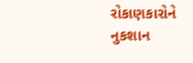રોકાણકારોને નુકશાન